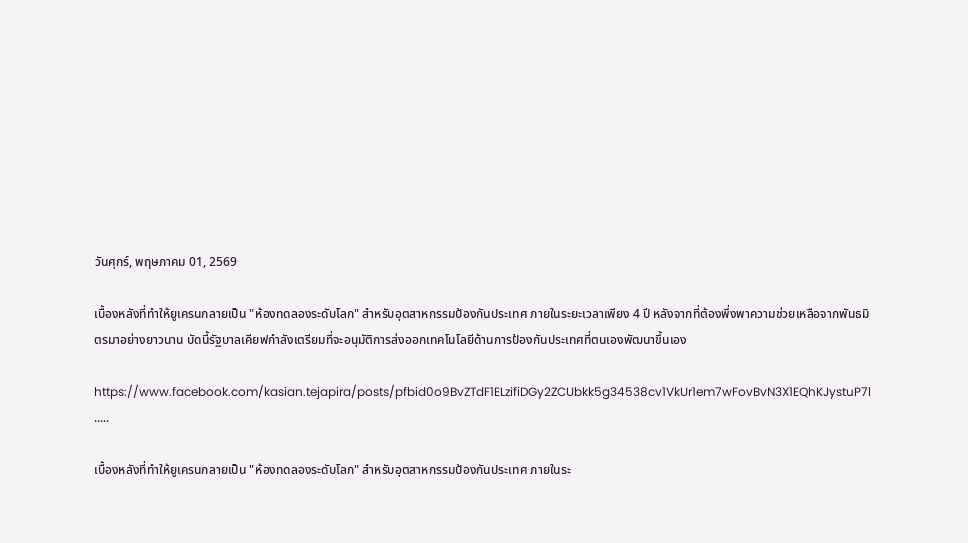วันศุกร์, พฤษภาคม 01, 2569

เบื้องหลังที่ทำให้ยูเครนกลายเป็น "ห้องทดลองระดับโลก" สำหรับอุตสาหกรรมป้องกันประเทศ ภายในระยะเวลาเพียง 4 ปี หลังจากที่ต้องพึ่งพาความช่วยเหลือจากพันธมิตรมาอย่างยาวนาน บัดนี้รัฐบาลเคียฟกำลังเตรียมที่จะอนุมัติการส่งออกเทคโนโลยีด้านการป้องกันประเทศที่ตนเองพัฒนาขึ้นเอง

https://www.facebook.com/kasian.tejapira/posts/pfbid0o9BvZTdF1ELzifiDGy2ZCUbkk5g34538cv1VkUr1em7wFovBvN3X1EQhKJystuP7l
.....

เบื้องหลังที่ทำให้ยูเครนกลายเป็น "ห้องทดลองระดับโลก" สำหรับอุตสาหกรรมป้องกันประเทศ ภายในระ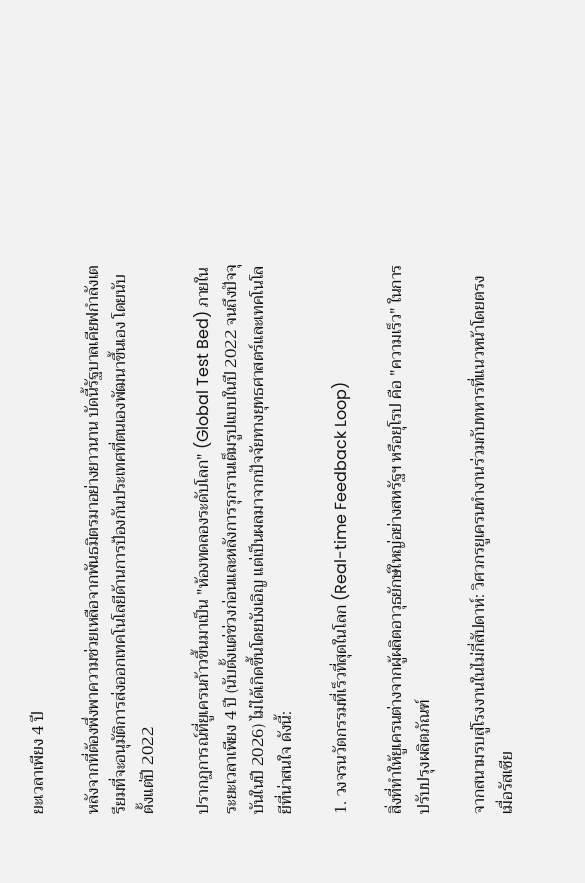ยะเวลาเพียง 4 ปี

หลังจากที่ต้องพึ่งพาความช่วยเหลือจากพันธมิตรมาอย่างยาวนาน บัดนี้รัฐบาลเคียฟกำลังเตรียมที่จะอนุมัติการส่งออกเทคโนโลยีด้านการป้องกันประเทศที่ตนเองพัฒนาขึ้นเอง โดยนับตั้งแต่ปี 2022

ปรากฏการณ์ที่ยูเครนก้าวขึ้นมาเป็น "ห้องทดลองระดับโลก" (Global Test Bed) ภายในระยะเวลาเพียง 4 ปี (นับตั้งแต่ช่วงก่อนและหลังการรุกรานเต็มรูปแบบในปี 2022 จนถึงปัจจุบันในปี 2026) ไม่ได้เกิดขึ้นโดยบังเอิญ แต่เป็นผลมาจากปัจจัยทางยุทธศาสตร์และเทคโนโลยีที่น่าสนใจ ดังนี้:

1. วงจรนวัตกรรมที่เร็วที่สุดในโลก (Real-time Feedback Loop)

สิ่งที่ทำให้ยูเครนต่างจากผู้ผลิตอาวุธยักษ์ใหญ่อย่างสหรัฐฯ หรือยุโรป คือ "ความเร็ว" ในการปรับปรุงผลิตภัณฑ์

จากสนามรบสู่โรงงานในไม่กี่สัปดาห์: วิศวกรยูเครนทำงานร่วมกับทหารที่แนวหน้าโดยตรง เมื่อรัสเซีย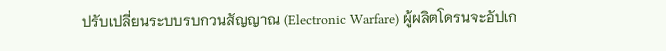ปรับเปลี่ยนระบบรบกวนสัญญาณ (Electronic Warfare) ผู้ผลิตโดรนจะอัปเก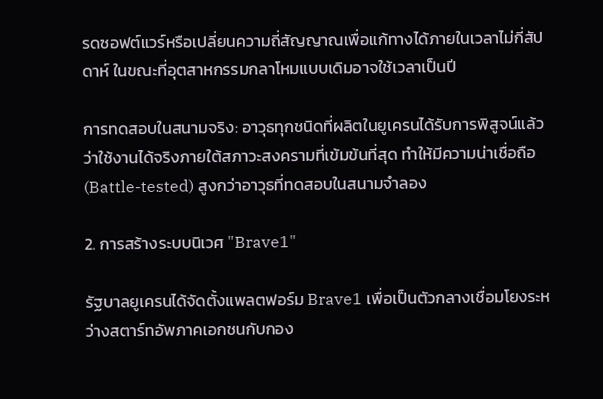รดซอฟต์แวร์หรือเปลี่ยนความถี่สัญญาณเพื่อแก้ทางได้ภายในเวลาไม่กี่สัปดาห์ ในขณะที่อุตสาหกรรมกลาโหมแบบเดิมอาจใช้เวลาเป็นปี

การทดสอบในสนามจริง: อาวุธทุกชนิดที่ผลิตในยูเครนได้รับการพิสูจน์แล้วว่าใช้งานได้จริงภายใต้สภาวะสงครามที่เข้มข้นที่สุด ทำให้มีความน่าเชื่อถือ (Battle-tested) สูงกว่าอาวุธที่ทดสอบในสนามจำลอง

2. การสร้างระบบนิเวศ "Brave1"

รัฐบาลยูเครนได้จัดตั้งแพลตฟอร์ม Brave1 เพื่อเป็นตัวกลางเชื่อมโยงระหว่างสตาร์ทอัพภาคเอกชนกับกอง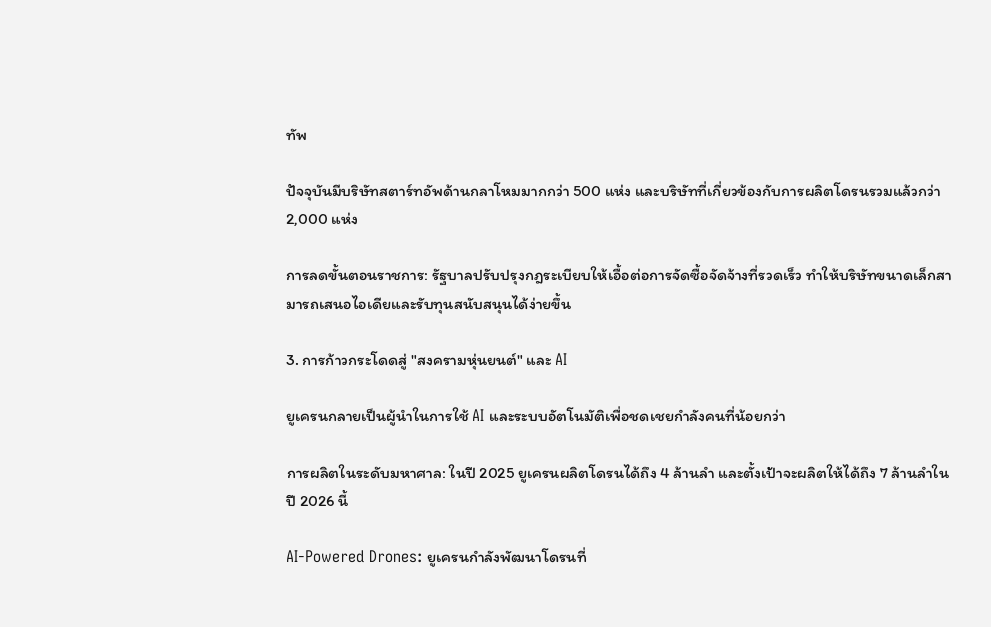ทัพ

ปัจจุบันมีบริษัทสตาร์ทอัพด้านกลาโหมมากกว่า 500 แห่ง และบริษัทที่เกี่ยวข้องกับการผลิตโดรนรวมแล้วกว่า 2,000 แห่ง

การลดขั้นตอนราชการ: รัฐบาลปรับปรุงกฎระเบียบให้เอื้อต่อการจัดซื้อจัดจ้างที่รวดเร็ว ทำให้บริษัทขนาดเล็กสามารถเสนอไอเดียและรับทุนสนับสนุนได้ง่ายขึ้น

3. การก้าวกระโดดสู่ "สงครามหุ่นยนต์" และ AI

ยูเครนกลายเป็นผู้นำในการใช้ AI และระบบอัตโนมัติเพื่อชดเชยกำลังคนที่น้อยกว่า

การผลิตในระดับมหาศาล: ในปี 2025 ยูเครนผลิตโดรนได้ถึง 4 ล้านลำ และตั้งเป้าจะผลิตให้ได้ถึง 7 ล้านลำในปี 2026 นี้

AI-Powered Drones: ยูเครนกำลังพัฒนาโดรนที่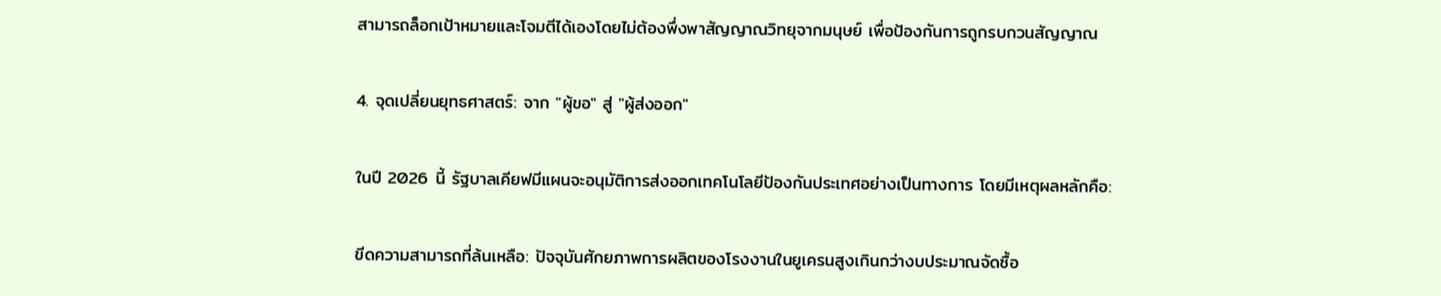สามารถล็อกเป้าหมายและโจมตีได้เองโดยไม่ต้องพึ่งพาสัญญาณวิทยุจากมนุษย์ เพื่อป้องกันการถูกรบกวนสัญญาณ

4. จุดเปลี่ยนยุทธศาสตร์: จาก "ผู้ขอ" สู่ "ผู้ส่งออก"

ในปี 2026 นี้ รัฐบาลเคียฟมีแผนจะอนุมัติการส่งออกเทคโนโลยีป้องกันประเทศอย่างเป็นทางการ โดยมีเหตุผลหลักคือ:

ขีดความสามารถที่ล้นเหลือ: ปัจจุบันศักยภาพการผลิตของโรงงานในยูเครนสูงเกินกว่างบประมาณจัดซื้อ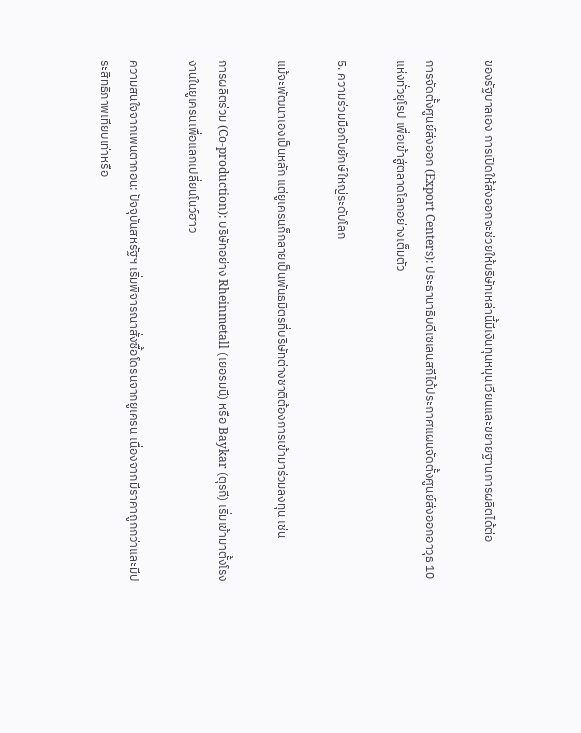ของรัฐบาลเอง การเปิดให้ส่งออกจะช่วยให้บริษัทเหล่านี้มีเงินทุนหมุนเวียนและขยายฐานการผลิตได้ต่อ

การจัดตั้งศูนย์ส่งออก (Export Centers): ประธานาธิบดีเซเลนสกีได้ประกาศแผนจัดตั้งศูนย์ส่งออกอาวุธ 10 แห่งทั่วยุโรป เพื่อเข้าสู่ตลาดโลกอย่างเต็มตัว

5. ความร่วมมือกับยักษ์ใหญ่ระดับโลก

แม้จะพัฒนาเองเป็นหลัก แต่ยูเครนก็กลายเป็นพันธมิตรที่บริษัทต่างชาติต้องการเข้ามาร่วมลงทุน เช่น

การผลิตร่วม (Co-production): บริษัทอย่าง Rheinmetall (เยอรมนี) หรือ Baykar (ตุรกี) เริ่มเข้ามาตั้งโรงงานในยูเครนเพื่อแลกเปลี่ยนโนว์ฮาว

ความสนใจจากเพนตากอน: ปัจจุบันสหรัฐฯ เริ่มพิจารณาสั่งซื้อโดรนจากยูเครน เนื่องจากมีราคาถูกกว่าและมีประสิทธิภาพเทียบเท่าหรือ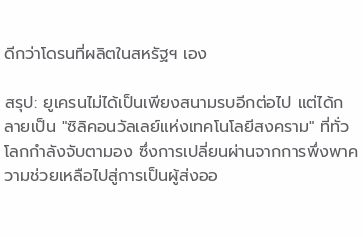ดีกว่าโดรนที่ผลิตในสหรัฐฯ เอง

สรุป: ยูเครนไม่ได้เป็นเพียงสนามรบอีกต่อไป แต่ได้กลายเป็น "ซิลิคอนวัลเลย์แห่งเทคโนโลยีสงคราม" ที่ทั่วโลกกำลังจับตามอง ซึ่งการเปลี่ยนผ่านจากการพึ่งพาความช่วยเหลือไปสู่การเป็นผู้ส่งออ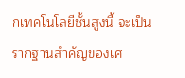กเทคโนโลยีชั้นสูงนี้ จะเป็นรากฐานสำคัญของเศ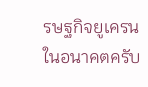รษฐกิจยูเครนในอนาคตครับ